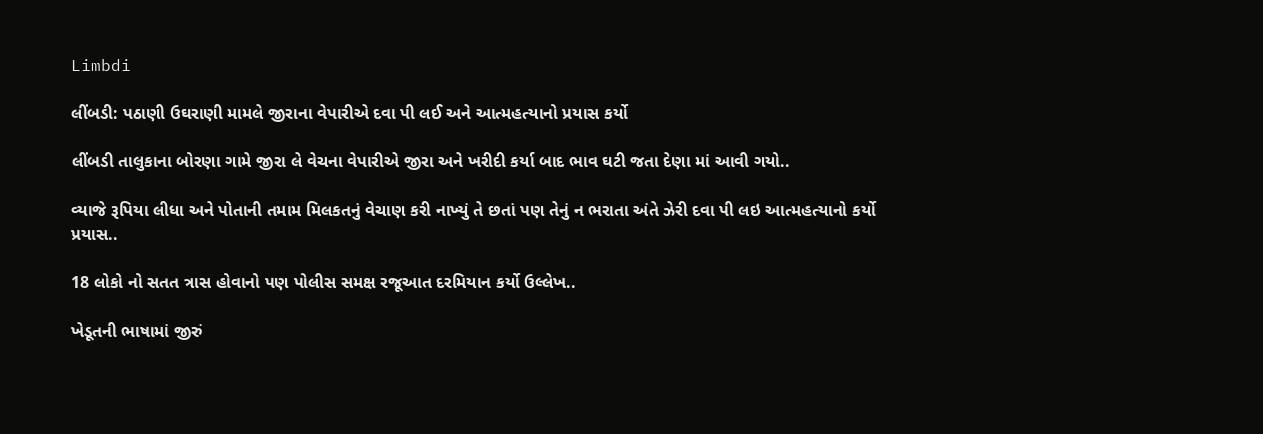Limbdi

લીંબડી: પઠાણી ઉઘરાણી મામલે જીરાના વેપારીએ દવા પી લઈ અને આત્મહત્યાનો પ્રયાસ કર્યો

લીંબડી તાલુકાના બોરણા ગામે જીરા લે વેચના વેપારીએ જીરા અને ખરીદી કર્યા બાદ ભાવ ઘટી જતા દેણા માં આવી ગયો..

વ્યાજે રૂપિયા લીધા અને પોતાની તમામ મિલકતનું વેચાણ કરી નાખ્યું તે છતાં પણ તેનું ન ભરાતા અંતે ઝેરી દવા પી લઇ આત્મહત્યાનો કર્યો પ્રયાસ..

18 લોકો નો સતત ત્રાસ હોવાનો પણ પોલીસ સમક્ષ રજૂઆત દરમિયાન કર્યો ઉલ્લેખ..

ખેડૂતની ભાષામાં જીરું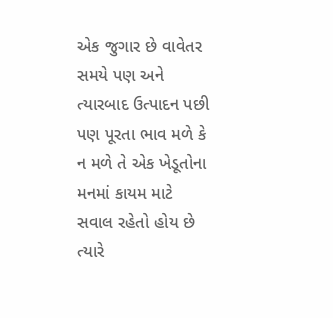એક જુગાર છે વાવેતર સમયે પણ અને ત્યારબાદ ઉત્પાદન પછી પણ પૂરતા ભાવ મળે કે ન મળે તે એક ખેડૂતોના મનમાં કાયમ માટે સવાલ રહેતો હોય છે ત્યારે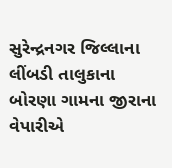સુરેન્દ્રનગર જિલ્લાના લીંબડી તાલુકાના બોરણા ગામના જીરાના વેપારીએ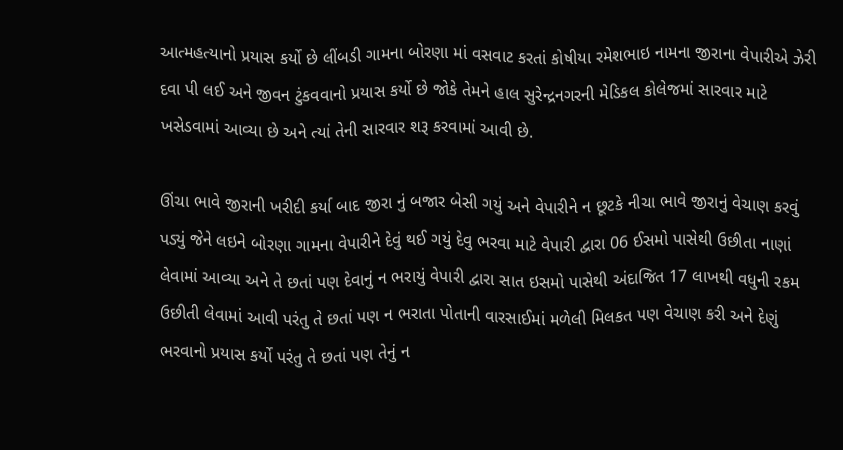આત્મહત્યાનો પ્રયાસ કર્યો છે લીંબડી ગામના બોરણા માં વસવાટ કરતાં કોષીયા રમેશભાઇ નામના જીરાના વેપારીએ ઝેરી દવા પી લઈ અને જીવન ટુંકવવાનો પ્રયાસ કર્યો છે જોકે તેમને હાલ સુરેન્દ્રનગરની મેડિકલ કોલેજમાં સારવાર માટે ખસેડવામાં આવ્યા છે અને ત્યાં તેની સારવાર શરૂ કરવામાં આવી છે.

ઊંચા ભાવે જીરાની ખરીદી કર્યા બાદ જીરા નું બજાર બેસી ગયું અને વેપારીને ન છૂટકે નીચા ભાવે જીરાનું વેચાણ કરવું પડ્યું જેને લઇને બોરણા ગામના વેપારીને દેવું થઈ ગયું દેવુ ભરવા માટે વેપારી દ્વારા 06 ઈસમો પાસેથી ઉછીતા નાણાં લેવામાં આવ્યા અને તે છતાં પણ દેવાનું ન ભરાયું વેપારી દ્વારા સાત ઇસમો પાસેથી અંદાજિત 17 લાખથી વધુની રકમ ઉછીતી લેવામાં આવી પરંતુ તે છતાં પણ ન ભરાતા પોતાની વારસાઈમાં મળેલી મિલકત પણ વેચાણ કરી અને દેણું ભરવાનો પ્રયાસ કર્યો પરંતુ તે છતાં પણ તેનું ન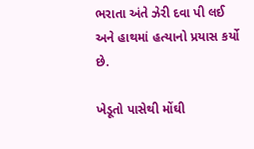ભરાતા અંતે ઝેરી દવા પી લઈ અને હાથમાં હત્યાનો પ્રયાસ કર્યો છે.

ખેડૂતો પાસેથી મોંઘી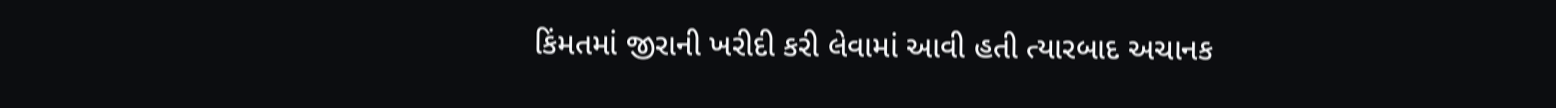કિંમતમાં જીરાની ખરીદી કરી લેવામાં આવી હતી ત્યારબાદ અચાનક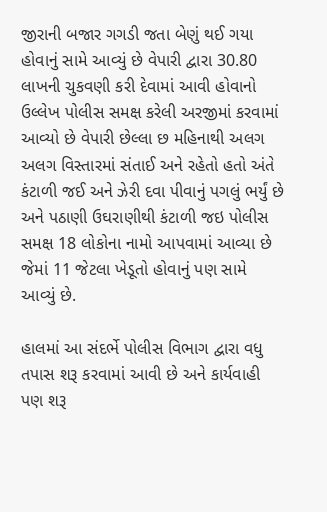જીરાની બજાર ગગડી જતા બેણું થઈ ગયા હોવાનું સામે આવ્યું છે વેપારી દ્વારા 30.80 લાખની ચુકવણી કરી દેવામાં આવી હોવાનો ઉલ્લેખ પોલીસ સમક્ષ કરેલી અરજીમાં કરવામાં આવ્યો છે વેપારી છેલ્લા છ મહિનાથી અલગ અલગ વિસ્તારમાં સંતાઈ અને રહેતો હતો અંતે કંટાળી જઈ અને ઝેરી દવા પીવાનું પગલું ભર્યું છે અને પઠાણી ઉઘરાણીથી કંટાળી જઇ પોલીસ સમક્ષ 18 લોકોના નામો આપવામાં આવ્યા છે જેમાં 11 જેટલા ખેડૂતો હોવાનું પણ સામે આવ્યું છે.

હાલમાં આ સંદર્ભે પોલીસ વિભાગ દ્વારા વધુ તપાસ શરૂ કરવામાં આવી છે અને કાર્યવાહી પણ શરૂ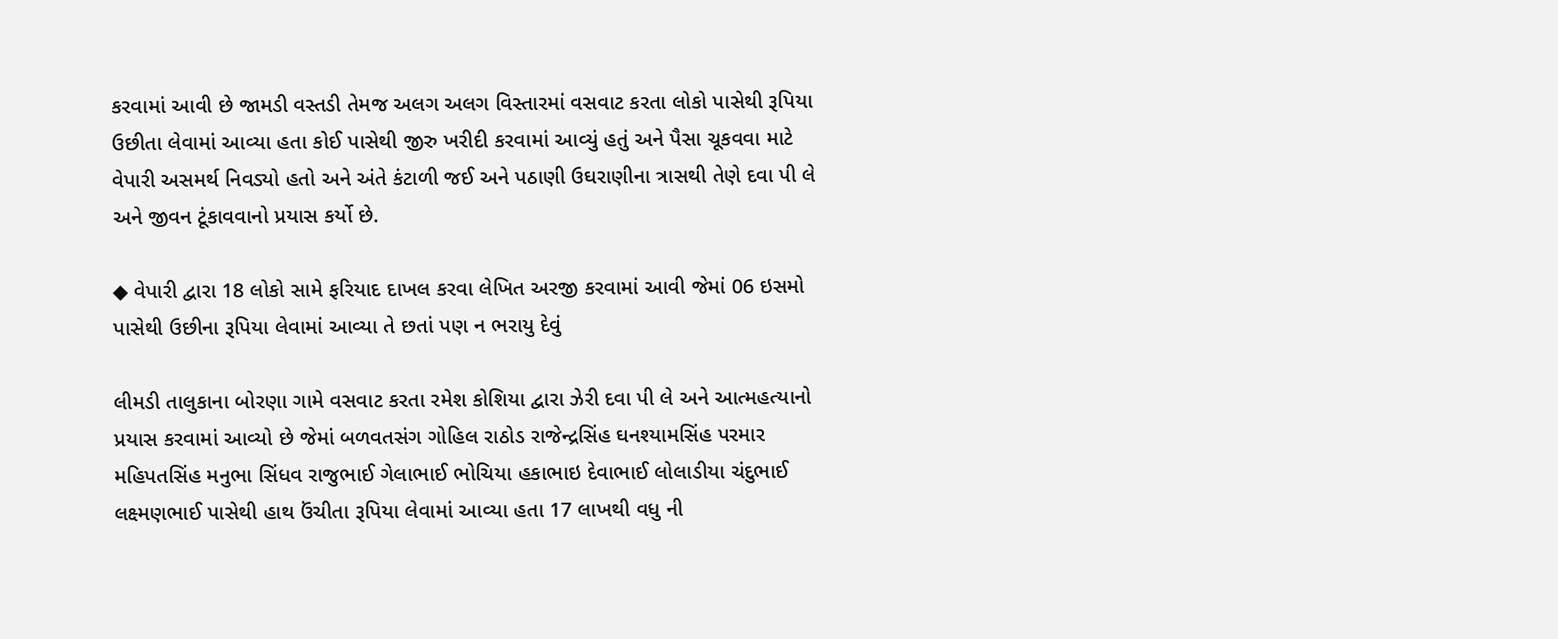કરવામાં આવી છે જામડી વસ્તડી તેમજ અલગ અલગ વિસ્તારમાં વસવાટ કરતા લોકો પાસેથી રૂપિયા ઉછીતા લેવામાં આવ્યા હતા કોઈ પાસેથી જીરુ ખરીદી કરવામાં આવ્યું હતું અને પૈસા ચૂકવવા માટે વેપારી અસમર્થ નિવડ્યો હતો અને અંતે કંટાળી જઈ અને પઠાણી ઉઘરાણીના ત્રાસથી તેણે દવા પી લે અને જીવન ટૂંકાવવાનો પ્રયાસ કર્યો છે.

◆ વેપારી દ્વારા 18 લોકો સામે ફરિયાદ દાખલ કરવા લેખિત અરજી કરવામાં આવી જેમાં 06 ઇસમો પાસેથી ઉછીના રૂપિયા લેવામાં આવ્યા તે છતાં પણ ન ભરાયુ દેવું

લીમડી તાલુકાના બોરણા ગામે વસવાટ કરતા રમેશ કોશિયા દ્વારા ઝેરી દવા પી લે અને આત્મહત્યાનો પ્રયાસ કરવામાં આવ્યો છે જેમાં બળવતસંગ ગોહિલ રાઠોડ રાજેન્દ્રસિંહ ઘનશ્યામસિંહ પરમાર મહિપતસિંહ મનુભા સિંધવ રાજુભાઈ ગેલાભાઈ ભોચિયા હકાભાઇ દેવાભાઈ લોલાડીયા ચંદુભાઈ લક્ષ્મણભાઈ પાસેથી હાથ ઉંચીતા રૂપિયા લેવામાં આવ્યા હતા 17 લાખથી વધુ ની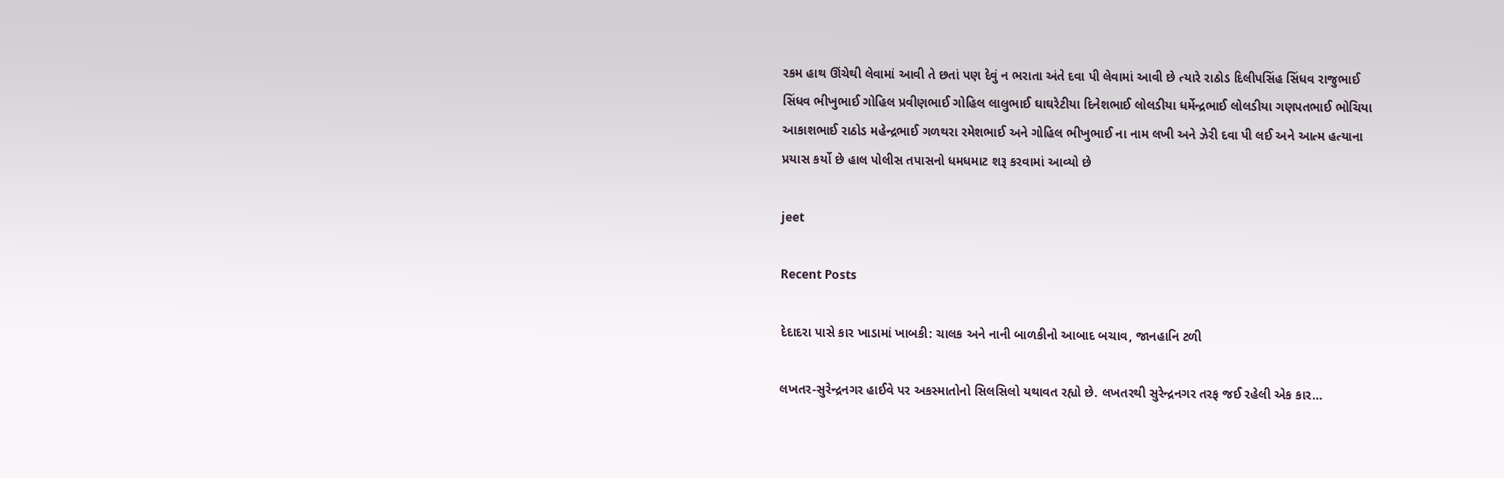રકમ હાથ ઊંચેથી લેવામાં આવી તે છતાં પણ દેવું ન ભરાતા અંતે દવા પી લેવામાં આવી છે ત્યારે રાઠોડ દિલીપસિંહ સિંધવ રાજુભાઈ સિંધવ ભીખુભાઈ ગોહિલ પ્રવીણભાઈ ગોહિલ લાલુભાઈ ઘાઘરેટીયા દિનેશભાઈ લોલડીયા ધર્મેન્દ્રભાઈ લોલડીયા ગણપતભાઈ ભોચિયા આકાશભાઈ રાઠોડ મહેન્દ્રભાઈ ગળથરા રમેશભાઈ અને ગોહિલ ભીખુભાઈ ના નામ લખી અને ઝેરી દવા પી લઈ અને આત્મ હત્યાના પ્રયાસ કર્યો છે હાલ પોલીસ તપાસનો ધમધમાટ શરૂ કરવામાં આવ્યો છે

jeet

Recent Posts

દેદાદરા પાસે કાર ખાડામાં ખાબકી: ચાલક અને નાની બાળકીનો આબાદ બચાવ, જાનહાનિ ટળી

લખતર-સુરેન્દ્રનગર હાઈવે પર અકસ્માતોનો સિલસિલો યથાવત રહ્યો છે. લખતરથી સુરેન્દ્રનગર તરફ જઈ રહેલી એક કાર…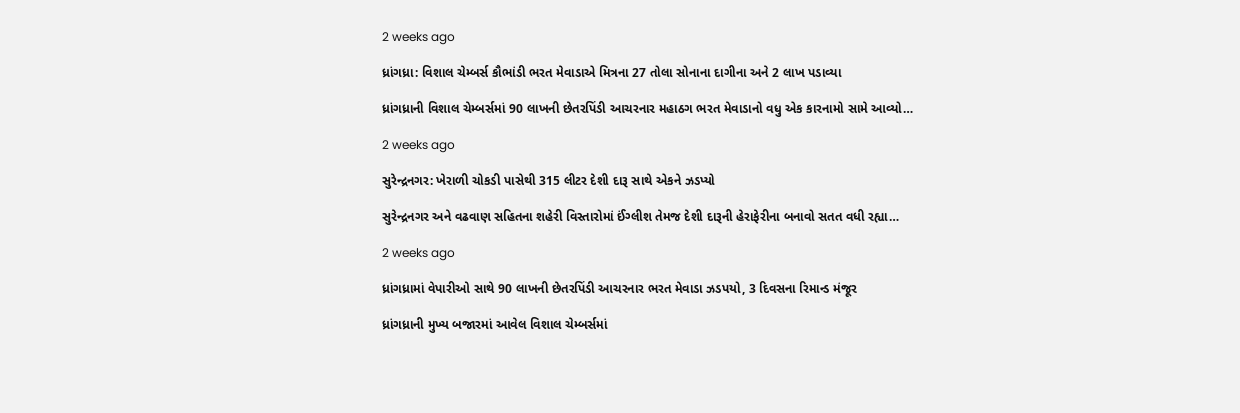2 weeks ago

ધ્રાંગધ્રા: વિશાલ ચેમ્બર્સ કૌભાંડી ભરત મેવાડાએ મિત્રના 27 તોલા સોનાના દાગીના અને 2 લાખ પડાવ્યા

ધ્રાંગધ્રાની વિશાલ ચેમ્બર્સમાં 90 લાખની છેતરપિંડી આચરનાર મહાઠગ ભરત મેવાડાનો વધુ એક કારનામો સામે આવ્યો…

2 weeks ago

સુરેન્દ્રનગર: ખેરાળી ચોકડી પાસેથી 315 લીટર દેશી દારૂ સાથે એકને ઝડપ્યો

સુરેન્દ્રનગર અને વઢવાણ સહિતના શહેરી વિસ્તારોમાં ઈંગ્લીશ તેમજ દેશી દારૂની હેરાફેરીના બનાવો સતત વધી રહ્યા…

2 weeks ago

ધ્રાંગધ્રામાં વેપારીઓ સાથે 90 લાખની છેતરપિંડી આચરનાર ભરત મેવાડા ઝડપયો, 3 દિવસના રિમાન્ડ મંજૂર

ધ્રાંગધ્રાની મુખ્ય બજારમાં આવેલ વિશાલ ચેમ્બર્સમાં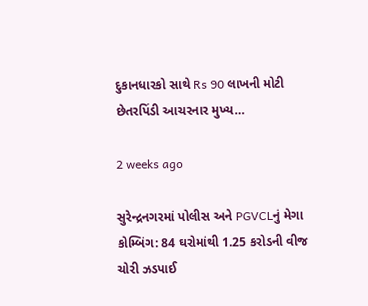દુકાનધારકો સાથે Rs 90 લાખની મોટી છેતરપિંડી આચરનાર મુખ્ય…

2 weeks ago

સુરેન્દ્રનગરમાં પોલીસ અને PGVCLનું મેગા કોમ્બિંગ: 84 ઘરોમાંથી 1.25 કરોડની વીજ ચોરી ઝડપાઈ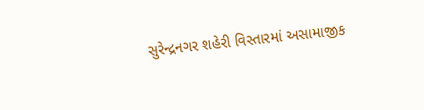સુરેન્દ્રનગર શહેરી વિસ્તારમાં અસામાજીક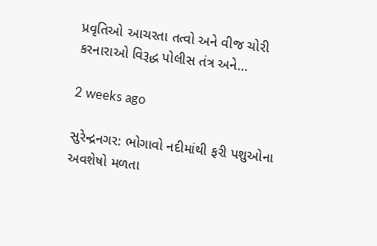પ્રવૃતિઓ આચરતા તત્વો અને વીજ ચોરી કરનારાઓ વિરૂદ્ધ પોલીસ તંત્ર અને…

2 weeks ago

સુરેન્દ્રનગર: ભોગાવો નદીમાંથી ફરી પશુઓના અવશેષો મળતા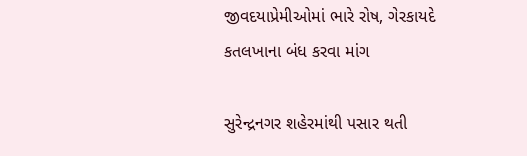જીવદયાપ્રેમીઓમાં ભારે રોષ, ગેરકાયદે કતલખાના બંધ કરવા માંગ

સુરેન્દ્રનગર શહેરમાંથી પસાર થતી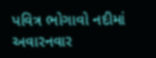પવિત્ર ભોગાવો નદીમાં અવારનવાર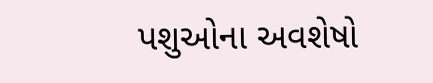પશુઓના અવશેષો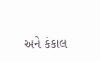અને કંકાલ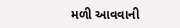મળી આવવાની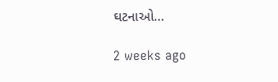ઘટનાઓ…

2 weeks ago